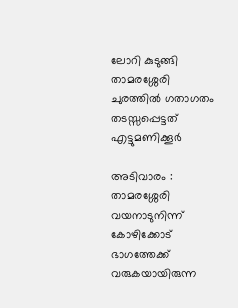ലോറി കുടുങ്ങി താമരശ്ശേരി ചുരത്തിൽ ഗതാഗതം തടസ്സപ്പെട്ടത് എട്ടുമണിക്കൂർ

അടിവാരം : താമരശ്ശേരി വയനാടുനിന്ന് കോഴിക്കോട് ഭാഗത്തേക്ക് വരുകയായിരുന്ന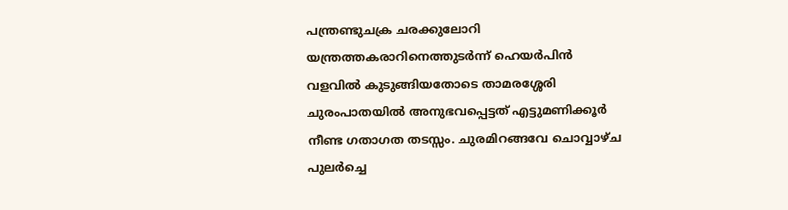പന്ത്രണ്ടുചക്ര ചരക്കുലോറി യന്ത്രത്തകരാറിനെത്തുടർന്ന് ഹെയർപിൻ വളവിൽ കുടുങ്ങിയതോടെ താമരശ്ശേരി ചുരംപാതയിൽ അനുഭവപ്പെട്ടത് എട്ടുമണിക്കൂർ നീണ്ട ഗതാഗത തടസ്സം. ചുരമിറങ്ങവേ ചൊവ്വാഴ്ച പുലർച്ചെ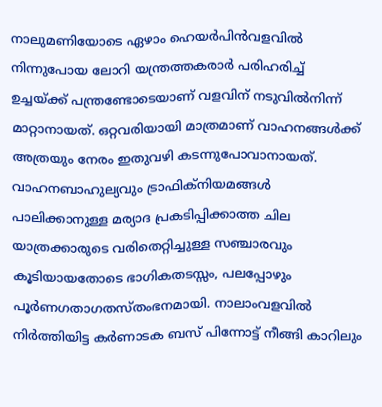നാലുമണിയോടെ ഏഴാം ഹെയർപിൻവളവിൽ നിന്നുപോയ ലോറി യന്ത്രത്തകരാർ പരിഹരിച്ച് ഉച്ചയ്ക്ക് പന്ത്രണ്ടോടെയാണ് വളവിന് നടുവിൽനിന്ന് മാറ്റാനായത്. ഒറ്റവരിയായി മാത്രമാണ് വാഹനങ്ങൾക്ക് അത്രയും നേരം ഇതുവഴി കടന്നുപോവാനായത്. വാഹനബാഹുല്യവും ട്രാഫിക്നിയമങ്ങൾ പാലിക്കാനുള്ള മര്യാദ പ്രകടിപ്പിക്കാത്ത ചില യാത്രക്കാരുടെ വരിതെറ്റിച്ചുള്ള സഞ്ചാരവും കൂടിയായതോടെ ഭാഗികതടസ്സം, പലപ്പോഴും പൂർണഗതാഗതസ്തംഭനമായി. നാലാംവളവിൽ നിർത്തിയിട്ട കർണാടക ബസ് പിന്നോട്ട് നീങ്ങി കാറിലും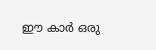ഈ കാർ ഒരു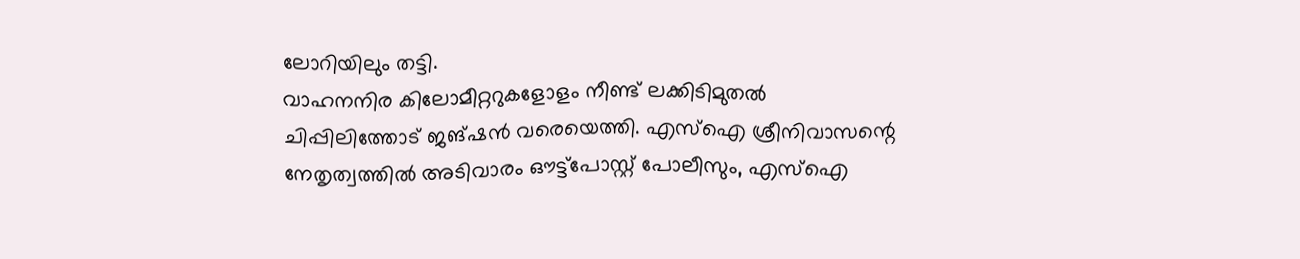ലോറിയിലും തട്ടി.
വാഹനനിര കിലോമീറ്ററുകളോളം നീണ്ട് ലക്കിടിമുതൽ ചിപ്പിലിത്തോട് ജങ്ഷൻ വരെയെത്തി. എസ്ഐ ശ്രീനിവാസന്റെ നേതൃത്വത്തിൽ അടിവാരം ഔട്ട്പോസ്റ്റ് പോലീസും, എസ്ഐ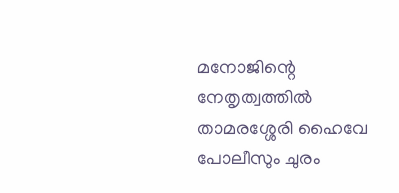മനോജിന്റെ നേതൃത്വത്തിൽ താമരശ്ശേരി ഹൈവേ പോലീസും ചുരം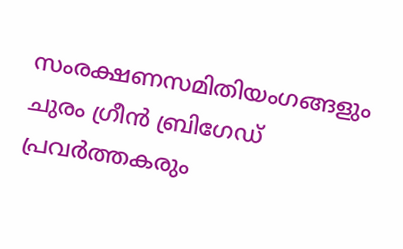സംരക്ഷണസമിതിയംഗങ്ങളും ചുരം ഗ്രീൻ ബ്രിഗേഡ് പ്രവർത്തകരും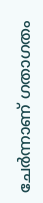ചേർന്നാണ് ഗതാഗതം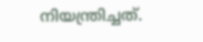നിയന്ത്രിച്ചത്.